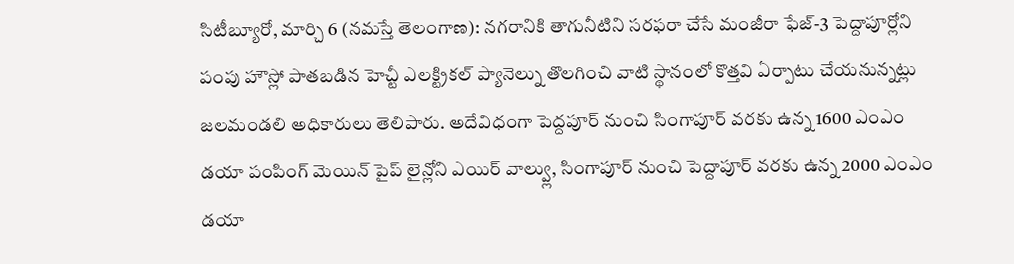సిటీబ్యూరో, మార్చి 6 (నమస్తే తెలంగాణ): నగరానికి తాగునీటిని సరఫరా చేసే మంజీరా ఫేజ్-3 పెద్దాపూర్లోని పంపు హౌస్లో పాతబడిన హెచ్టీ ఎలక్ట్రికల్ ప్యానెల్ను తొలగించి వాటి స్థానంలో కొత్తవి ఏర్పాటు చేయనున్నట్లు జలమండలి అధికారులు తెలిపారు. అదేవిధంగా పెద్దపూర్ నుంచి సింగాపూర్ వరకు ఉన్న 1600 ఎంఎం డయా పంపింగ్ మెయిన్ పైప్ లైన్లోని ఎయిర్ వాల్వ్లు, సింగాపూర్ నుంచి పెద్దాపూర్ వరకు ఉన్న 2000 ఎంఎం డయా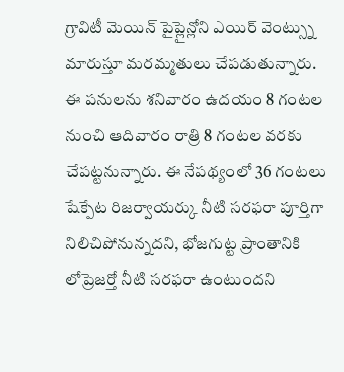గ్రావిటీ మెయిన్ పైప్లైన్లోని ఎయిర్ వెంట్స్ను మారుస్తూ మరమ్మతులు చేపడుతున్నారు.
ఈ పనులను శనివారం ఉదయం 8 గంటల నుంచి ఆదివారం రాత్రి 8 గంటల వరకు చేపట్టనున్నారు. ఈ నేపథ్యంలో 36 గంటలు షేక్పేట రిజర్వాయర్కు నీటి సరఫరా పూర్తిగా నిలిచిపోనున్నదని, భోజగుట్ట ప్రాంతానికి లోప్రెజర్తో నీటి సరఫరా ఉంటుందని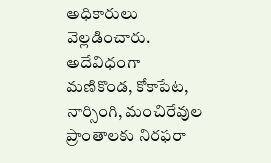అధికారులు వెల్లడించారు. అదేవిధంగా మణికొండ, కోకాపేట, నార్సింగి, మంచిరేవుల ప్రాంతాలకు నిరఫరా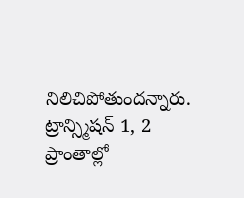నిలిచిపోతుందన్నారు. ట్రాన్స్మిషన్ 1, 2 ప్రాంతాల్లో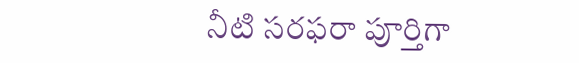నీటి సరఫరా పూర్తిగా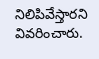నిలిపివేస్తారని వివరించారు.